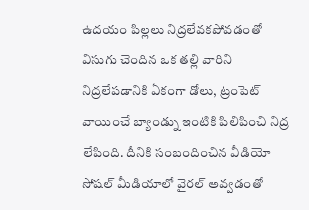ఉదయం పిల్లలు నిద్రలేవకపోవడంతో విసుగు చెందిన ఒక తల్లి వారిని నిద్రలేపడానికి ఏకంగా డోలు, ట్రంపెట్ వాయించే బ్యాండ్ను ఇంటికి పిలిపించి నిద్ర లేపింది. దీనికి సంబందించిన వీడియో సోషల్ మీడియాలో వైరల్ అవ్వడంతో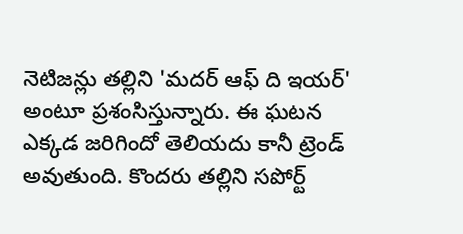నెటిజన్లు తల్లిని 'మదర్ ఆఫ్ ది ఇయర్' అంటూ ప్రశంసిస్తున్నారు. ఈ ఘటన ఎక్కడ జరిగిందో తెలియదు కానీ ట్రెండ్ అవుతుంది. కొందరు తల్లిని సపోర్ట్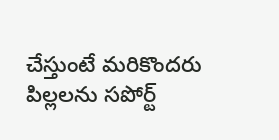చేస్తుంటే మరికొందరు పిల్లలను సపోర్ట్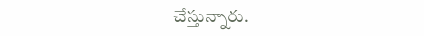చేస్తున్నారు.